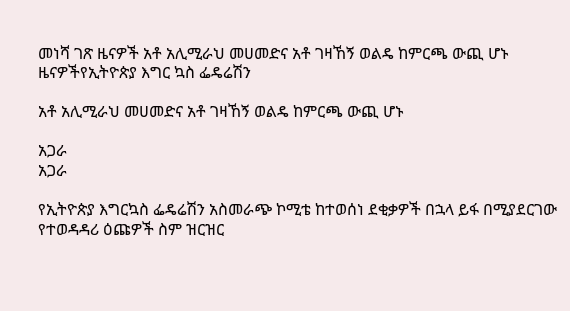መነሻ ገጽ ዜናዎች አቶ አሊሚራህ መሀመድና አቶ ገዛኸኝ ወልዴ ከምርጫ ውጪ ሆኑ
ዜናዎችየኢትዮጵያ እግር ኳስ ፌዴሬሽን

አቶ አሊሚራህ መሀመድና አቶ ገዛኸኝ ወልዴ ከምርጫ ውጪ ሆኑ

አጋራ
አጋራ

የኢትዮጵያ እግርኳስ ፌዴሬሽን አስመራጭ ኮሚቴ ከተወሰነ ደቂቃዎች በኋላ ይፋ በሚያደርገው የተወዳዳሪ ዕጩዎች ስም ዝርዝር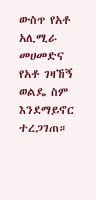ውስጥ የአቶ አሊሚራ መሀመድና የአቶ ገዛኸኝ ወልዴ ስም እንደማይኖር ተረጋገጠ።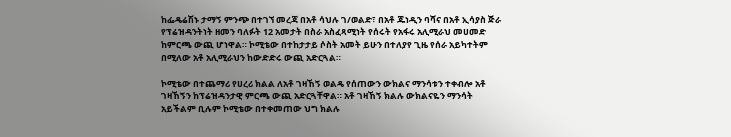ከፌዴሬሽኑ ታማኝ ምንጭ በተገኘ መረጃ በአቶ ሳህሉ ገ/ወልድ፣ በአቶ ጁነዲን ባሻና በአቶ ኢሳያስ ጅራ የፕሬዝዳንትነት ዘመን ባለፉት 12 አመታት በስራ አስፈጻሚነት የሰሩት የአፋሩ አሊሚራህ መሀመድ ከምርጫ ውጪ ሆነዋል። ኮሚቴው በተከታታይ ሶስት አመት ይሁን በተለያየ ጊዜ የሰራ አይካተትም በሚለው አቶ አሊሚራህን ከውድድሩ ውጪ አድርጓል።

ኮሚቴው በተጨማሪ የሀረሪ ክልል ለአቶ ገዛኸኝ ወልዴ የሰጠውን ውክልና ማንሳቱን ተቀብሎ አቶ ገዛኸኝን ከፕሬዝዳንታዊ ምርጫ ውጪ አድርጓቸዋል። አቶ ገዛኸኝ ክልሉ ውክልናዬን ማንሳት አይችልም ቢሉም ኮሚቴው በተቀመጠው ህግ ክልሉ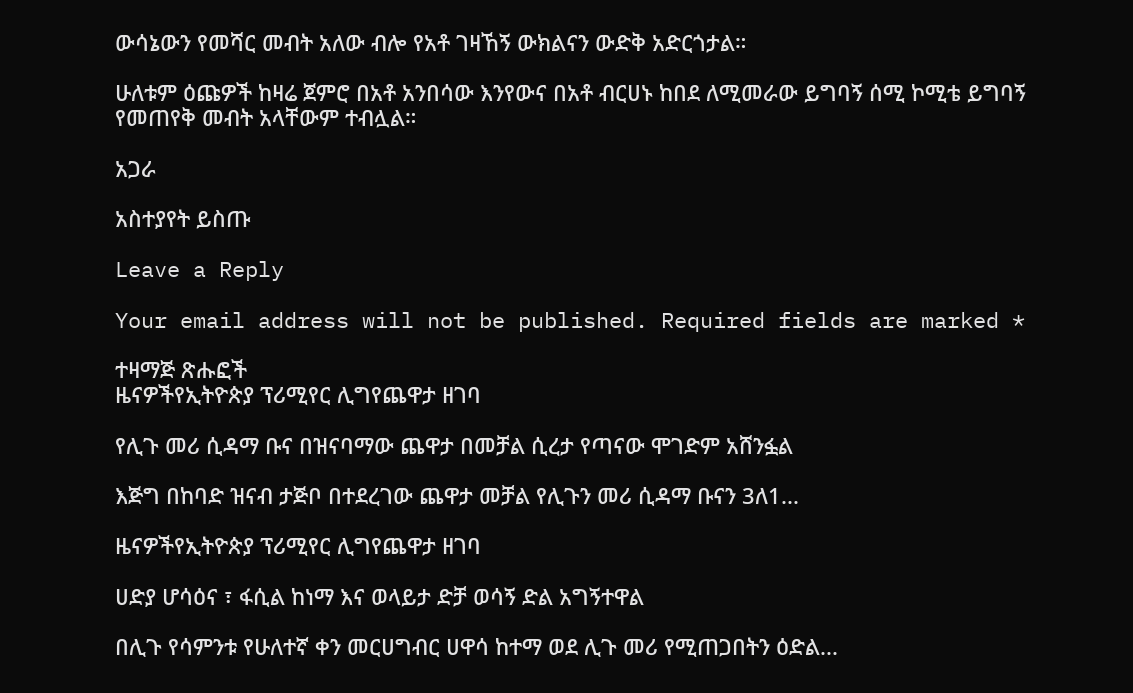ውሳኔውን የመሻር መብት አለው ብሎ የአቶ ገዛኸኝ ውክልናን ውድቅ አድርጎታል።

ሁለቱም ዕጩዎች ከዛሬ ጀምሮ በአቶ አንበሳው እንየውና በአቶ ብርሀኑ ከበደ ለሚመራው ይግባኝ ሰሚ ኮሚቴ ይግባኝ የመጠየቅ መብት አላቸውም ተብሏል።

አጋራ

አስተያየት ይስጡ

Leave a Reply

Your email address will not be published. Required fields are marked *

ተዛማጅ ጽሑፎች
ዜናዎችየኢትዮጵያ ፕሪሚየር ሊግየጨዋታ ዘገባ

የሊጉ መሪ ሲዳማ ቡና በዝናባማው ጨዋታ በመቻል ሲረታ የጣናው ሞገድም አሸንፏል

እጅግ በከባድ ዝናብ ታጅቦ በተደረገው ጨዋታ መቻል የሊጉን መሪ ሲዳማ ቡናን 3ለ1...

ዜናዎችየኢትዮጵያ ፕሪሚየር ሊግየጨዋታ ዘገባ

ሀድያ ሆሳዕና ፣ ፋሲል ከነማ እና ወላይታ ድቻ ወሳኝ ድል አግኝተዋል

በሊጉ የሳምንቱ የሁለተኛ ቀን መርሀግብር ሀዋሳ ከተማ ወደ ሊጉ መሪ የሚጠጋበትን ዕድል...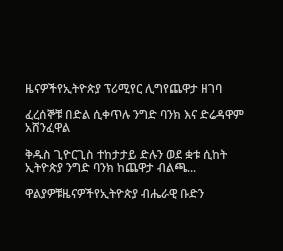ዜናዎችየኢትዮጵያ ፕሪሚየር ሊግየጨዋታ ዘገባ

ፈረሰኞቹ በድል ሲቀጥሉ ንግድ ባንክ እና ድሬዳዋም አሸንፈዋል

ቅዱስ ጊዮርጊስ ተከታታይ ድሉን ወደ ቋቱ ሲከት ኢትዮጵያ ንግድ ባንክ ከጨዋታ ብልጫ...

ዋልያዎቹዜናዎችየኢትዮጵያ ብሔራዊ ቡድን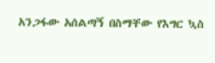አንጋፋው አሰልጣኝ በስማቸው የእግር ኳስ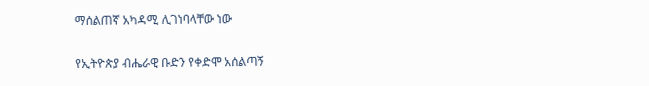ማሰልጠኛ አካዳሚ ሊገነባላቸው ነው

የኢትዮጵያ ብሔራዊ ቡድን የቀድሞ አሰልጣኝ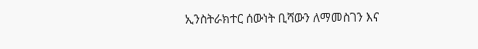ኢንስትራክተር ሰውነት ቢሻውን ለማመስገን እና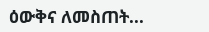ዕውቅና ለመስጠት...